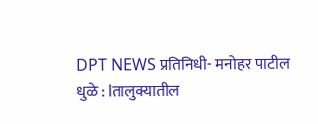DPT NEWS प्रतिनिधी- मनोहर पाटील
धुळे : lतालुक्यातील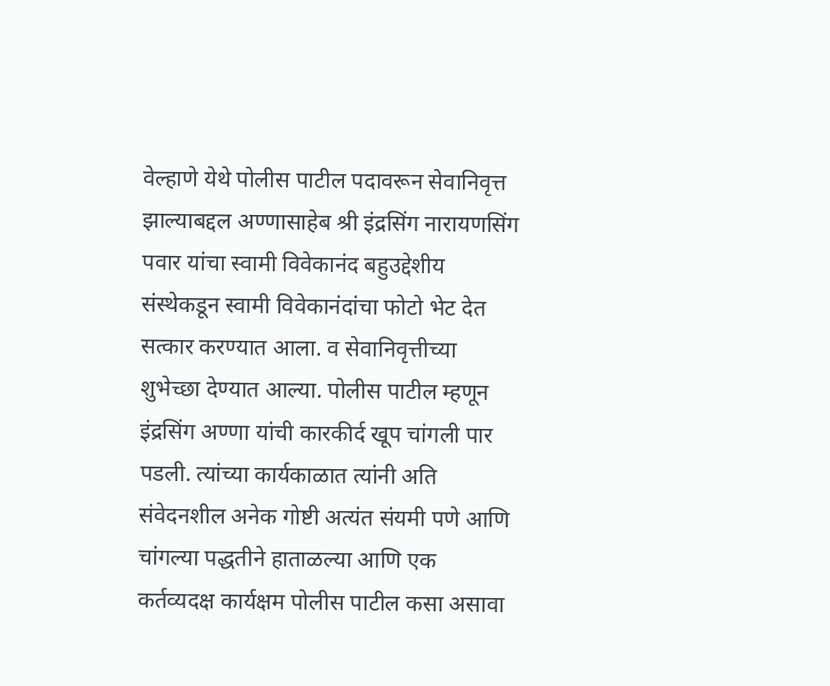वेल्हाणे येथे पोलीस पाटील पदावरून सेवानिवृत्त झाल्याबद्दल अण्णासाहेब श्री इंद्रसिंग नारायणसिंग पवार यांचा स्वामी विवेकानंद बहुउद्देशीय संस्थेकडून स्वामी विवेकानंदांचा फोटो भेट देत सत्कार करण्यात आला. व सेवानिवृत्तीच्या शुभेच्छा देण्यात आल्या. पोलीस पाटील म्हणून इंद्रसिंग अण्णा यांची कारकीर्द खूप चांगली पार पडली. त्यांच्या कार्यकाळात त्यांनी अति संवेदनशील अनेक गोष्टी अत्यंत संयमी पणे आणि चांगल्या पद्धतीने हाताळल्या आणि एक कर्तव्यदक्ष कार्यक्षम पोलीस पाटील कसा असावा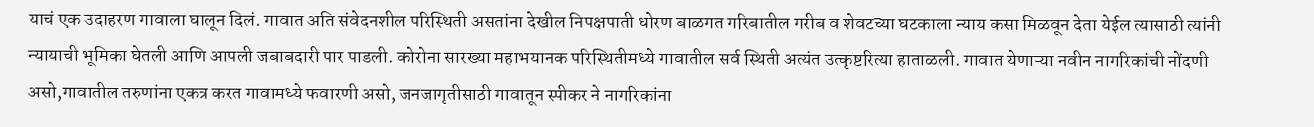याचं एक उदाहरण गावाला घालून दिलं. गावात अति संवेदनशील परिस्थिती असतांना देखील निपक्षपाती धोरण बाळगत गरिबातील गरीब व शेवटच्या घटकाला न्याय कसा मिळवून देता येईल त्यासाठी त्यांनी न्यायाची भूमिका घेतली आणि आपली जबाबदारी पार पाडली. कोरोना सारख्या महाभयानक परिस्थितीमध्ये गावातील सर्व स्थिती अत्यंत उत्कृष्टरित्या हाताळली. गावात येणाऱ्या नवीन नागरिकांची नोंदणी असो,गावातील तरुणांना एकत्र करत गावामध्ये फवारणी असो, जनजागृतीसाठी गावातून स्पीकर ने नागरिकांना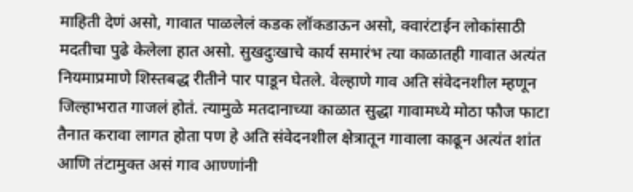माहिती देणं असो, गावात पाळलेलं कडक लॉकडाऊन असो, क्वारंटाईन लोकांसाठी मदतीचा पुढे केलेला हात असो. सुखदुःखाचे कार्य समारंभ त्या काळातही गावात अत्यंत नियमाप्रमाणे शिस्तबद्ध रीतीने पार पाडून घेतले. वेल्हाणे गाव अति संवेदनशील म्हणून जिल्हाभरात गाजलं होतं. त्यामुळे मतदानाच्या काळात सुद्धा गावामध्ये मोठा फौज फाटा तैनात करावा लागत होता पण हे अति संवेदनशील क्षेत्रातून गावाला काढून अत्यंत शांत आणि तंटामुक्त असं गाव आण्णांनी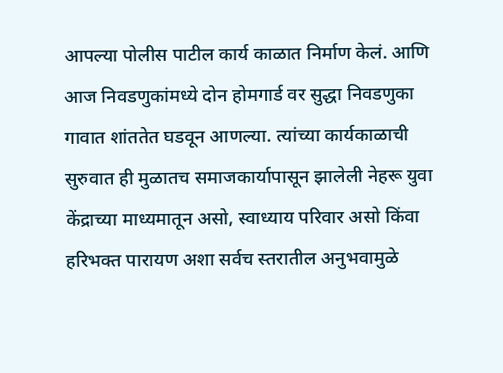आपल्या पोलीस पाटील कार्य काळात निर्माण केलं. आणि आज निवडणुकांमध्ये दोन होमगार्ड वर सुद्धा निवडणुका गावात शांततेत घडवून आणल्या. त्यांच्या कार्यकाळाची सुरुवात ही मुळातच समाजकार्यापासून झालेली नेहरू युवा केंद्राच्या माध्यमातून असो, स्वाध्याय परिवार असो किंवा हरिभक्त पारायण अशा सर्वच स्तरातील अनुभवामुळे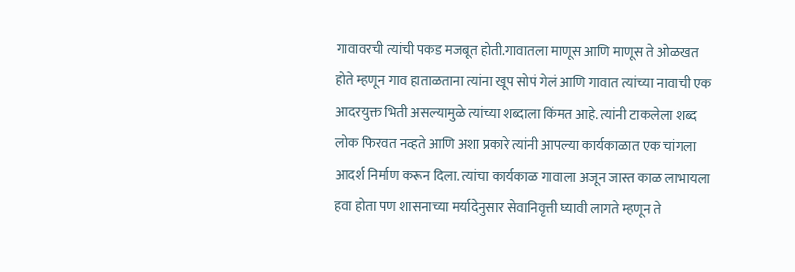गावावरची त्यांची पकड मजबूत होती.गावातला माणूस आणि माणूस ते ओळखत होते म्हणून गाव हाताळताना त्यांना खूप सोपं गेलं आणि गावात त्यांच्या नावाची एक आदरयुक्त भिती असल्यामुळे त्यांच्या शब्दाला किंमत आहे. त्यांनी टाकलेला शब्द लोक फिरवत नव्हते आणि अशा प्रकारे त्यांनी आपल्या कार्यकाळात एक चांगला आदर्श निर्माण करून दिला. त्यांचा कार्यकाळ गावाला अजून जास्त काळ लाभायला हवा होता पण शासनाच्या मर्यादेनुसार सेवानिवृत्ती घ्यावी लागते म्हणून ते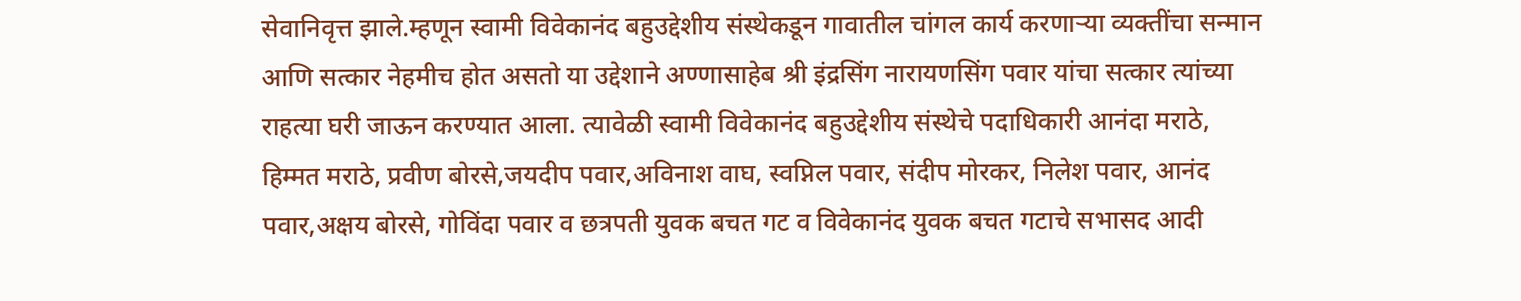सेवानिवृत्त झाले.म्हणून स्वामी विवेकानंद बहुउद्देशीय संस्थेकडून गावातील चांगल कार्य करणाऱ्या व्यक्तींचा सन्मान आणि सत्कार नेहमीच होत असतो या उद्देशाने अण्णासाहेब श्री इंद्रसिंग नारायणसिंग पवार यांचा सत्कार त्यांच्या राहत्या घरी जाऊन करण्यात आला. त्यावेळी स्वामी विवेकानंद बहुउद्देशीय संस्थेचे पदाधिकारी आनंदा मराठे, हिम्मत मराठे, प्रवीण बोरसे,जयदीप पवार,अविनाश वाघ, स्वप्निल पवार, संदीप मोरकर, निलेश पवार, आनंद पवार,अक्षय बोरसे, गोविंदा पवार व छत्रपती युवक बचत गट व विवेकानंद युवक बचत गटाचे सभासद आदी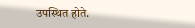उपस्थित होते.